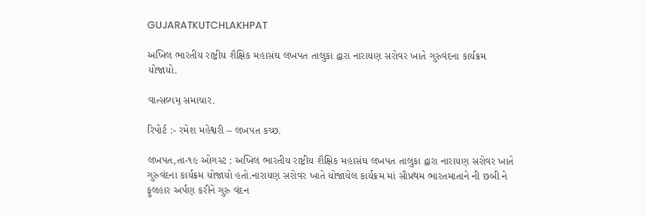GUJARATKUTCHLAKHPAT

અખિલ ભારતીય રાષ્ટ્રીય શૈક્ષિક મહાસંઘ લખપત તાલુકા દ્વારા નારાયણ સરોવર ખાતે ગુરુવંદના કાર્યક્રમ યોજાયો.

વાત્સલ્યમ્ સમાચાર.

રિપોર્ટ :- રમેશ મહેશ્વરી – લખપત કચ્છ.

લખપત,તા-૧૯ ઓગસ્ટ : અખિલ ભારતીય રાષ્ટ્રીય શૈક્ષિક મહાસંઘ લખપત તાલુકા દ્વારા નારાયણ સરોવર ખાતે ગુરુવંદના કાર્યક્રમ યોજાયો હતો.નારાયણ સરોવર ખાતે યોજાયેલ કાર્યક્રમ માં સૌપ્રથમ ભારતમાતાને ની છબી ને ફુલહાર અર્પણ કરીને ગુરુ વંદન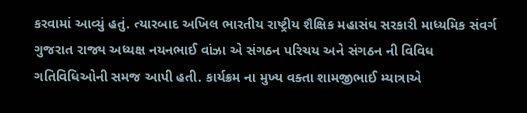કરવામાં આવ્યું હતું. ત્યારબાદ અખિલ ભારતીય રાષ્ટ્રીય શૈક્ષિક મહાસંઘ સરકારી માધ્યમિક સંવર્ગ ગુજરાત રાજ્ય અધ્યક્ષ નયનભાઈ વાંઝા એ સંગઠન પરિચય અને સંગઠન ની વિવિધ ગતિવિધિઓની સમજ આપી હતી. કાર્યક્રમ ના મુખ્ય વક્તા શામજીભાઈ મ્યાત્રાએ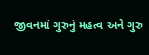જીવનમાં ગુરુનું મહત્વ અને ગુરુ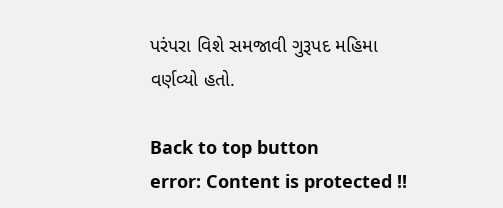પરંપરા વિશે સમજાવી ગુરૂપદ મહિમા વર્ણવ્યો હતો.

Back to top button
error: Content is protected !!